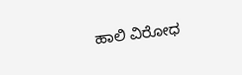ಹಾಲಿ ವಿರೋಧ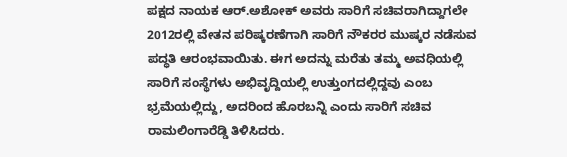ಪಕ್ಷದ ನಾಯಕ ಆರ್.ಅಶೋಕ್ ಅವರು ಸಾರಿಗೆ ಸಚಿವರಾಗಿದ್ದಾಗಲೇ 2012ರಲ್ಲಿ ವೇತನ ಪರಿಷ್ಕರಣೆಗಾಗಿ ಸಾರಿಗೆ ನೌಕರರ ಮುಷ್ಕರ ನಡೆಸುವ ಪದ್ಧತಿ ಆರಂಭವಾಯಿತು. ಈಗ ಅದನ್ನು ಮರೆತು ತಮ್ಮ ಅವಧಿಯಲ್ಲಿ ಸಾರಿಗೆ ಸಂಸ್ಥೆಗಳು ಅಭಿವೃದ್ದಿಯಲ್ಲಿ ಉತ್ತುಂಗದಲ್ಲಿದ್ದವು ಎಂಬ ಭ್ರಮೆಯಲ್ಲಿದ್ದು, ಅದರಿಂದ ಹೊರಬನ್ನಿ ಎಂದು ಸಾರಿಗೆ ಸಚಿವ ರಾಮಲಿಂಗಾರೆಡ್ಡಿ ತಿಳಿಸಿದರು.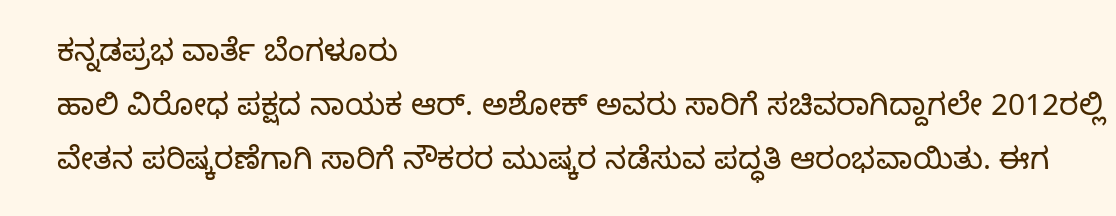ಕನ್ನಡಪ್ರಭ ವಾರ್ತೆ ಬೆಂಗಳೂರು
ಹಾಲಿ ವಿರೋಧ ಪಕ್ಷದ ನಾಯಕ ಆರ್. ಅಶೋಕ್ ಅವರು ಸಾರಿಗೆ ಸಚಿವರಾಗಿದ್ದಾಗಲೇ 2012ರಲ್ಲಿ ವೇತನ ಪರಿಷ್ಕರಣೆಗಾಗಿ ಸಾರಿಗೆ ನೌಕರರ ಮುಷ್ಕರ ನಡೆಸುವ ಪದ್ಧತಿ ಆರಂಭವಾಯಿತು. ಈಗ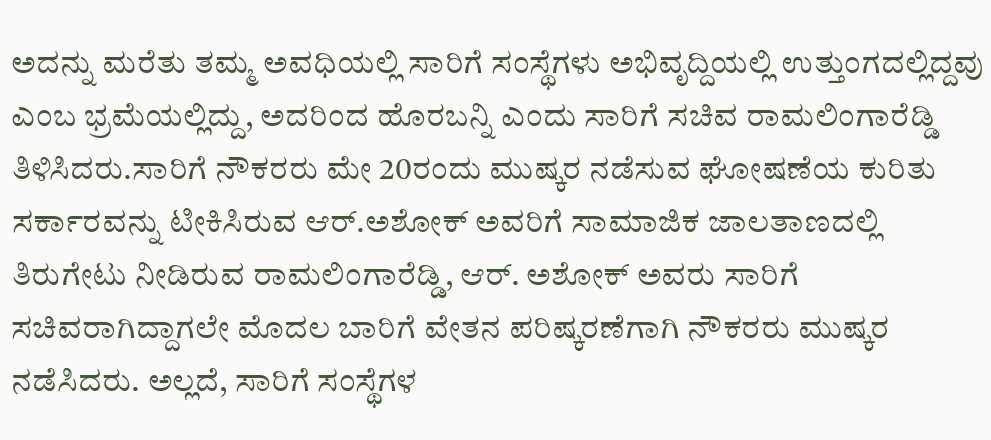ಅದನ್ನು ಮರೆತು ತಮ್ಮ ಅವಧಿಯಲ್ಲಿ ಸಾರಿಗೆ ಸಂಸ್ಥೆಗಳು ಅಭಿವೃದ್ದಿಯಲ್ಲಿ ಉತ್ತುಂಗದಲ್ಲಿದ್ದವು ಎಂಬ ಭ್ರಮೆಯಲ್ಲಿದ್ದು, ಅದರಿಂದ ಹೊರಬನ್ನಿ ಎಂದು ಸಾರಿಗೆ ಸಚಿವ ರಾಮಲಿಂಗಾರೆಡ್ಡಿ ತಿಳಿಸಿದರು.ಸಾರಿಗೆ ನೌಕರರು ಮೇ 20ರಂದು ಮುಷ್ಕರ ನಡೆಸುವ ಘೋಷಣೆಯ ಕುರಿತು ಸರ್ಕಾರವನ್ನು ಟೀಕಿಸಿರುವ ಆರ್.ಅಶೋಕ್ ಅವರಿಗೆ ಸಾಮಾಜಿಕ ಜಾಲತಾಣದಲ್ಲಿ ತಿರುಗೇಟು ನೀಡಿರುವ ರಾಮಲಿಂಗಾರೆಡ್ಡಿ, ಆರ್. ಅಶೋಕ್ ಅವರು ಸಾರಿಗೆ ಸಚಿವರಾಗಿದ್ದಾಗಲೇ ಮೊದಲ ಬಾರಿಗೆ ವೇತನ ಪರಿಷ್ಕರಣೆಗಾಗಿ ನೌಕರರು ಮುಷ್ಕರ ನಡೆಸಿದರು. ಅಲ್ಲದೆ, ಸಾರಿಗೆ ಸಂಸ್ಥೆಗಳ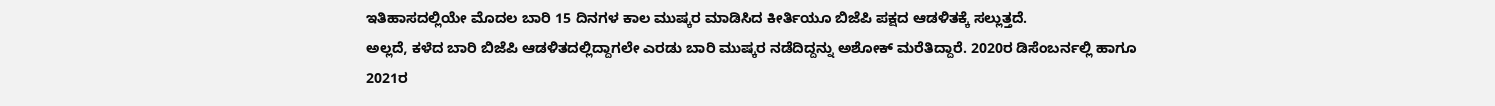ಇತಿಹಾಸದಲ್ಲಿಯೇ ಮೊದಲ ಬಾರಿ 15 ದಿನಗಳ ಕಾಲ ಮುಷ್ಕರ ಮಾಡಿಸಿದ ಕೀರ್ತಿಯೂ ಬಿಜೆಪಿ ಪಕ್ಷದ ಆಡಳಿತಕ್ಕೆ ಸಲ್ಲುತ್ತದೆ.
ಅಲ್ಲದೆ, ಕಳೆದ ಬಾರಿ ಬಿಜೆಪಿ ಆಡಳಿತದಲ್ಲಿದ್ದಾಗಲೇ ಎರಡು ಬಾರಿ ಮುಷ್ಕರ ನಡೆದಿದ್ದನ್ನು ಅಶೋಕ್ ಮರೆತಿದ್ದಾರೆ. 2020ರ ಡಿಸೆಂಬರ್ನಲ್ಲಿ ಹಾಗೂ 2021ರ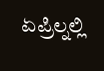ಏಪ್ರಿಲ್ನಲ್ಲಿ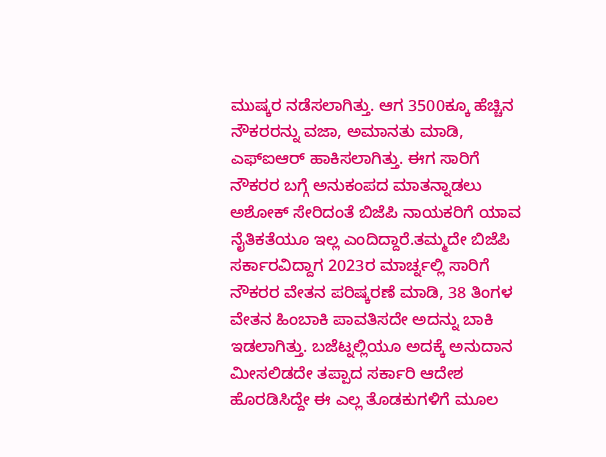ಮುಷ್ಕರ ನಡೆಸಲಾಗಿತ್ತು. ಆಗ 3500ಕ್ಕೂ ಹೆಚ್ಚಿನ ನೌಕರರನ್ನು ವಜಾ, ಅಮಾನತು ಮಾಡಿ, ಎಫ್ಐಆರ್ ಹಾಕಿಸಲಾಗಿತ್ತು. ಈಗ ಸಾರಿಗೆ ನೌಕರರ ಬಗ್ಗೆ ಅನುಕಂಪದ ಮಾತನ್ನಾಡಲು ಅಶೋಕ್ ಸೇರಿದಂತೆ ಬಿಜೆಪಿ ನಾಯಕರಿಗೆ ಯಾವ ನೈತಿಕತೆಯೂ ಇಲ್ಲ ಎಂದಿದ್ದಾರೆ.ತಮ್ಮದೇ ಬಿಜೆಪಿ ಸರ್ಕಾರವಿದ್ದಾಗ 2023ರ ಮಾರ್ಚ್ನಲ್ಲಿ ಸಾರಿಗೆ ನೌಕರರ ವೇತನ ಪರಿಷ್ಕರಣೆ ಮಾಡಿ, 38 ತಿಂಗಳ ವೇತನ ಹಿಂಬಾಕಿ ಪಾವತಿಸದೇ ಅದನ್ನು ಬಾಕಿ ಇಡಲಾಗಿತ್ತು. ಬಜೆಟ್ನಲ್ಲಿಯೂ ಅದಕ್ಕೆ ಅನುದಾನ ಮೀಸಲಿಡದೇ ತಪ್ಪಾದ ಸರ್ಕಾರಿ ಆದೇಶ ಹೊರಡಿಸಿದ್ದೇ ಈ ಎಲ್ಲ ತೊಡಕುಗಳಿಗೆ ಮೂಲ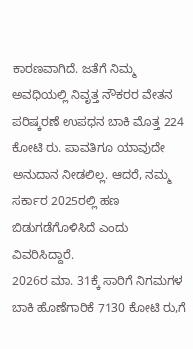ಕಾರಣವಾಗಿದೆ. ಜತೆಗೆ ನಿಮ್ಮ ಅವಧಿಯಲ್ಲಿ ನಿವೃತ್ತ ನೌಕರರ ವೇತನ ಪರಿಷ್ಕರಣೆ ಉಪಧನ ಬಾಕಿ ಮೊತ್ತ 224 ಕೋಟಿ ರು. ಪಾವತಿಗೂ ಯಾವುದೇ ಅನುದಾನ ನೀಡಲಿಲ್ಲ. ಆದರೆ, ನಮ್ಮ ಸರ್ಕಾರ 2025ರಲ್ಲಿ ಹಣ ಬಿಡುಗಡೆಗೊಳಿಸಿದೆ ಎಂದು ವಿವರಿಸಿದ್ದಾರೆ.
2026ರ ಮಾ. 31ಕ್ಕೆ ಸಾರಿಗೆ ನಿಗಮಗಳ ಬಾಕಿ ಹೊಣೆಗಾರಿಕೆ 7130 ಕೋಟಿ ರು,ಗೆ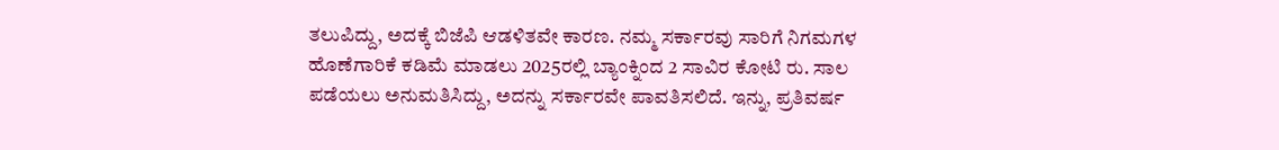ತಲುಪಿದ್ದು, ಅದಕ್ಕೆ ಬಿಜೆಪಿ ಆಡಳಿತವೇ ಕಾರಣ. ನಮ್ಮ ಸರ್ಕಾರವು ಸಾರಿಗೆ ನಿಗಮಗಳ ಹೊಣೆಗಾರಿಕೆ ಕಡಿಮೆ ಮಾಡಲು 2025ರಲ್ಲಿ ಬ್ಯಾಂಕ್ನಿಂದ 2 ಸಾವಿರ ಕೋಟಿ ರು. ಸಾಲ ಪಡೆಯಲು ಅನುಮತಿಸಿದ್ದು, ಅದನ್ನು ಸರ್ಕಾರವೇ ಪಾವತಿಸಲಿದೆ. ಇನ್ನು, ಪ್ರತಿವರ್ಷ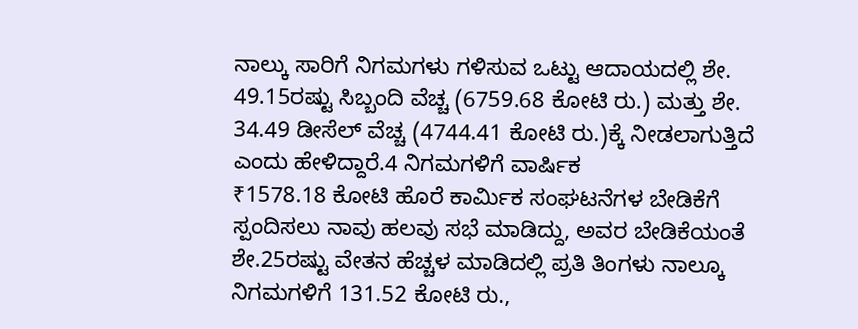ನಾಲ್ಕು ಸಾರಿಗೆ ನಿಗಮಗಳು ಗಳಿಸುವ ಒಟ್ಟು ಆದಾಯದಲ್ಲಿ ಶೇ. 49.15ರಷ್ಟು ಸಿಬ್ಬಂದಿ ವೆಚ್ಚ (6759.68 ಕೋಟಿ ರು.) ಮತ್ತು ಶೇ. 34.49 ಡೀಸೆಲ್ ವೆಚ್ಚ (4744.41 ಕೋಟಿ ರು.)ಕ್ಕೆ ನೀಡಲಾಗುತ್ತಿದೆ ಎಂದು ಹೇಳಿದ್ದಾರೆ.4 ನಿಗಮಗಳಿಗೆ ವಾರ್ಷಿಕ
₹1578.18 ಕೋಟಿ ಹೊರೆ ಕಾರ್ಮಿಕ ಸಂಘಟನೆಗಳ ಬೇಡಿಕೆಗೆ ಸ್ಪಂದಿಸಲು ನಾವು ಹಲವು ಸಭೆ ಮಾಡಿದ್ದು, ಅವರ ಬೇಡಿಕೆಯಂತೆ ಶೇ.25ರಷ್ಟು ವೇತನ ಹೆಚ್ಚಳ ಮಾಡಿದಲ್ಲಿ ಪ್ರತಿ ತಿಂಗಳು ನಾಲ್ಕೂ ನಿಗಮಗಳಿಗೆ 131.52 ಕೋಟಿ ರು.,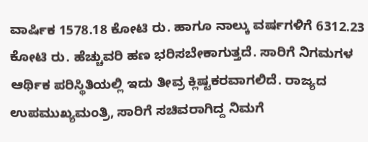ವಾರ್ಷಿಕ 1578.18 ಕೋಟಿ ರು. ಹಾಗೂ ನಾಲ್ಕು ವರ್ಷಗಳಿಗೆ 6312.23 ಕೋಟಿ ರು. ಹೆಚ್ಚುವರಿ ಹಣ ಭರಿಸಬೇಕಾಗುತ್ತದೆ. ಸಾರಿಗೆ ನಿಗಮಗಳ ಆರ್ಥಿಕ ಪರಿಸ್ಥಿತಿಯಲ್ಲಿ ಇದು ತೀವ್ರ ಕ್ಲಿಷ್ಟಕರವಾಗಲಿದೆ. ರಾಜ್ಯದ ಉಪಮುಖ್ಯಮಂತ್ರಿ, ಸಾರಿಗೆ ಸಚಿವರಾಗಿದ್ದ ನಿಮಗೆ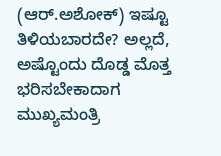(ಆರ್.ಅಶೋಕ್) ಇಷ್ಟೂ ತಿಳಿಯಬಾರದೇ? ಅಲ್ಲದೆ, ಅಷ್ಟೊಂದು ದೊಡ್ಡ ಮೊತ್ತ ಭರಿಸಬೇಕಾದಾಗ ಮುಖ್ಯಮಂತ್ರಿ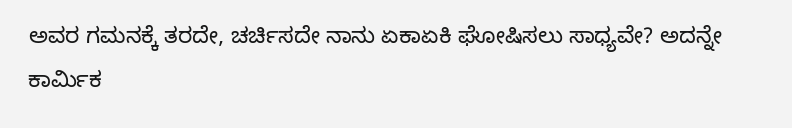ಅವರ ಗಮನಕ್ಕೆ ತರದೇ, ಚರ್ಚಿಸದೇ ನಾನು ಏಕಾಏಕಿ ಘೋಷಿಸಲು ಸಾಧ್ಯವೇ? ಅದನ್ನೇ ಕಾರ್ಮಿಕ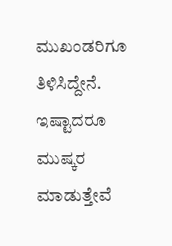ಮುಖಂಡರಿಗೂ ತಿಳಿಸಿದ್ದೇನೆ. ಇಷ್ಟಾದರೂ ಮುಷ್ಕರ ಮಾಡುತ್ತೇವೆ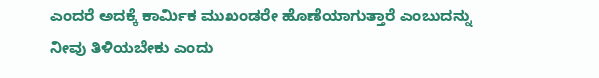ಎಂದರೆ ಅದಕ್ಕೆ ಕಾರ್ಮಿಕ ಮುಖಂಡರೇ ಹೊಣೆಯಾಗುತ್ತಾರೆ ಎಂಬುದನ್ನು ನೀವು ತಿಳಿಯಬೇಕು ಎಂದು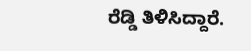ರೆಡ್ಡಿ ತಿಳಿಸಿದ್ದಾರೆ.